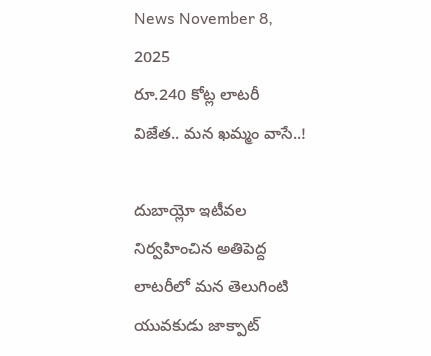News November 8, 2025
రూ.240 కోట్ల లాటరీ విజేత.. మన ఖమ్మం వాసే..!

దుబాయ్లో ఇటీవల నిర్వహించిన అతిపెద్ద లాటరీలో మన తెలుగింటి యువకుడు జాక్పాట్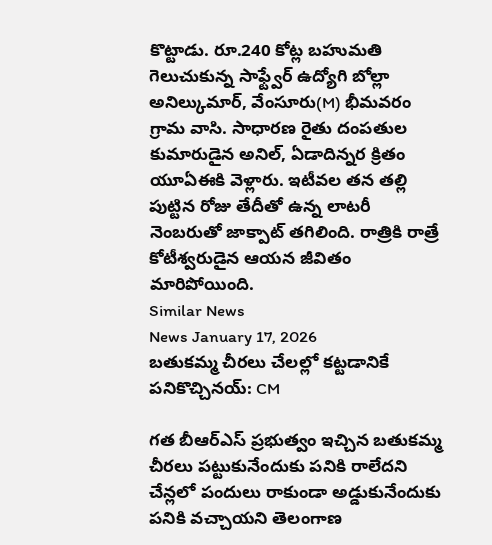కొట్టాడు. రూ.240 కోట్ల బహుమతి గెలుచుకున్న సాఫ్ట్వేర్ ఉద్యోగి బోల్లా అనిల్కుమార్, వేంసూరు(M) భీమవరం గ్రామ వాసి. సాధారణ రైతు దంపతుల కుమారుడైన అనిల్, ఏడాదిన్నర క్రితం యూఏఈకి వెళ్లారు. ఇటీవల తన తల్లి పుట్టిన రోజు తేదీతో ఉన్న లాటరీ నెంబరుతో జాక్పాట్ తగిలింది. రాత్రికి రాత్రే కోటీశ్వరుడైన ఆయన జీవితం మారిపోయింది.
Similar News
News January 17, 2026
బతుకమ్మ చీరలు చేలల్లో కట్టడానికే పనికొచ్చినయ్: CM

గత బీఆర్ఎస్ ప్రభుత్వం ఇచ్చిన బతుకమ్మ చీరలు పట్టుకునేందుకు పనికి రాలేదని చేన్లలో పందులు రాకుండా అడ్డుకునేందుకు పనికి వచ్చాయని తెలంగాణ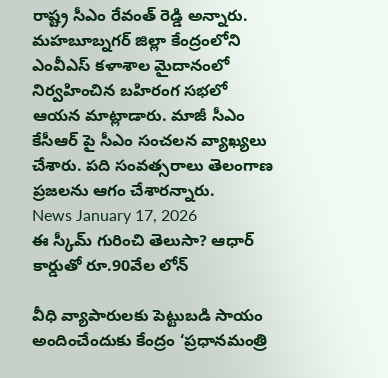రాష్ట్ర సీఎం రేవంత్ రెడ్డి అన్నారు. మహబూబ్నగర్ జిల్లా కేంద్రంలోని ఎంవీఎస్ కళాశాల మైదానంలో నిర్వహించిన బహిరంగ సభలో ఆయన మాట్లాడారు. మాజీ సీఎం కేసీఆర్ పై సీఎం సంచలన వ్యాఖ్యలు చేశారు. పది సంవత్సరాలు తెలంగాణ ప్రజలను ఆగం చేశారన్నారు.
News January 17, 2026
ఈ స్కీమ్ గురించి తెలుసా? ఆధార్ కార్డుతో రూ.90వేల లోన్

వీధి వ్యాపారులకు పెట్టుబడి సాయం అందించేందుకు కేంద్రం ‘ప్రధానమంత్రి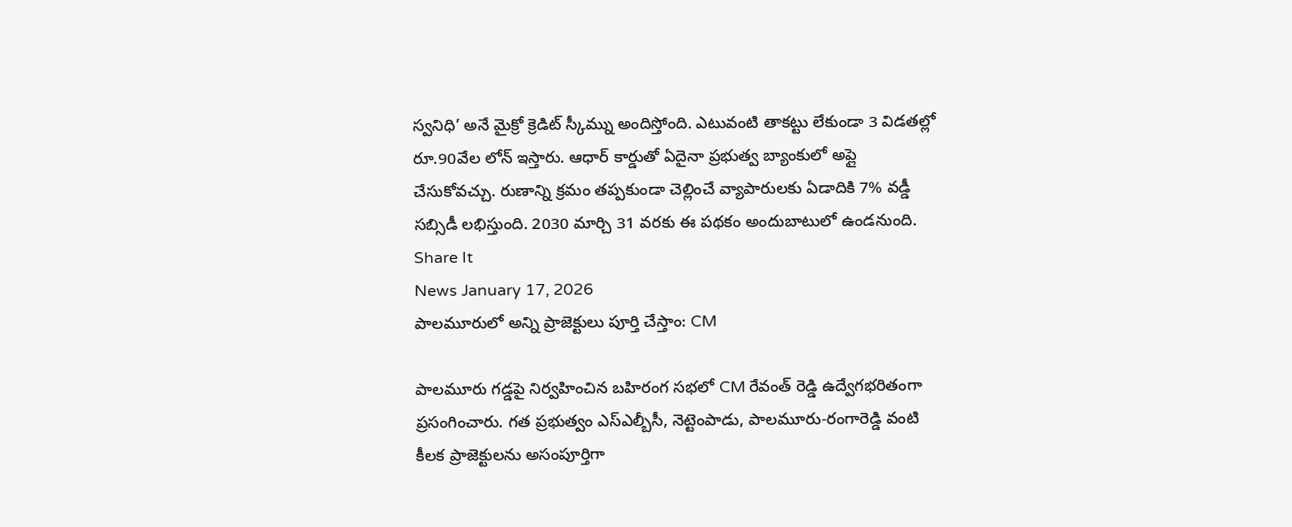స్వనిధి’ అనే మైక్రో క్రెడిట్ స్కీమ్ను అందిస్తోంది. ఎటువంటి తాకట్టు లేకుండా 3 విడతల్లో రూ.90వేల లోన్ ఇస్తారు. ఆధార్ కార్డుతో ఏదైనా ప్రభుత్వ బ్యాంకులో అప్లై చేసుకోవచ్చు. రుణాన్ని క్రమం తప్పకుండా చెల్లించే వ్యాపారులకు ఏడాదికి 7% వడ్డీ సబ్సిడీ లభిస్తుంది. 2030 మార్చి 31 వరకు ఈ పథకం అందుబాటులో ఉండనుంది.
Share It
News January 17, 2026
పాలమూరులో అన్ని ప్రాజెక్టులు పూర్తి చేస్తాం: CM

పాలమూరు గడ్డపై నిర్వహించిన బహిరంగ సభలో CM రేవంత్ రెడ్డి ఉద్వేగభరితంగా ప్రసంగించారు. గత ప్రభుత్వం ఎస్ఎల్బీసీ, నెట్టెంపాడు, పాలమూరు-రంగారెడ్డి వంటి కీలక ప్రాజెక్టులను అసంపూర్తిగా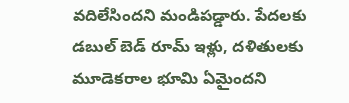వదిలేసిందని మండిపడ్డారు. పేదలకు డబుల్ బెడ్ రూమ్ ఇళ్లు, దళితులకు మూడెకరాల భూమి ఏమైందని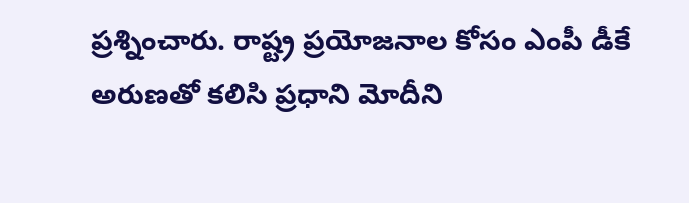ప్రశ్నించారు. రాష్ట్ర ప్రయోజనాల కోసం ఎంపీ డీకే అరుణతో కలిసి ప్రధాని మోదీని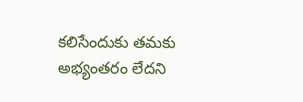కలిసేందుకు తమకు అభ్యంతరం లేదని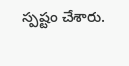స్పష్టం చేశారు.